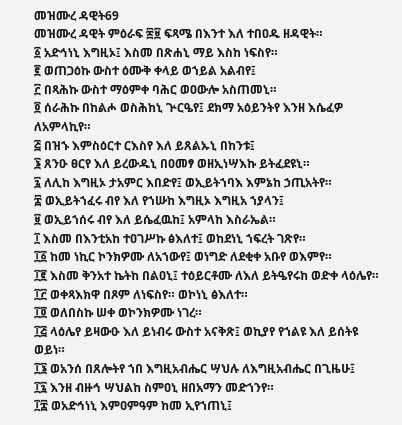መዝሙረ ዳዊት69
መዝሙረ ዳዊት ምዕራፍ ፷፱ ፍጻሜ በእንተ እለ ተበዐዱ ዘዳዊት።
፩ አድኅነኒ እግዚኦ፤ እስመ በጽሐኒ ማይ እስከ ነፍስየ።
፪ ወጠጋዕኩ ውስተ ዕሙቅ ቀላይ ወኀይል አልብየ፤
፫ በጻሕኩ ውስተ ማዕምቀ ባሕር ወዐውሎ አስጠመኒ።
፬ ሰራሕኩ በከልሖ ወስሕከኒ ጕርዔየ፤ ደክማ አዕይንትየ እንዘ እሴፈዎ ለአምላኪየ።
፭ በዝኁ እምስዕርተ ርእስየ እለ ይጸልኡኒ በከንቱ፤
፮ ጸንዑ ፀርየ እለ ይረውዱኒ በዐመፃ ወዘኢነሣእኩ ይትፈደዩኒ።
፯ ለሊከ እግዚኦ ታአምር እበድየ፤ ወኢይትኀባእ እምኔከ ኃጢአትየ።
፰ ወኢይትኀፈሩ ብየ እለ የኀሡከ እግዚኦ እግዚአ ኀያላን፤
፱ ወኢይኀሰሩ ብየ እለ ይሴፈዉከ፤ አምላከ እስራኤል።
፲ እስመ በእንቲአከ ተዐገሥኩ ፅእለተ፤ ወከደነኒ ኀፍረት ገጽየ።
፲፩ ከመ ነኪር ኮንክዎሙ ለአኀውየ፤ ወነግድ ለደቂቀ አቡየ ወእምየ።
፲፪ እስመ ቅንአተ ኬትከ በልዐኒ፤ ተዕይርቶሙ ለእለ ይትዔየሩከ ወድቀ ላዕሌየ።
፲፫ ወቀጻእክዋ በጾም ለነፍስየ። ወኮነኒ ፅእለተ።
፲፬ ወለበስኩ ሠቀ ወኮንክዎሙ ነገረ።
፲፭ ላዕሌየ ይዛውዑ እለ ይነብሩ ውስተ አናቅጽ፤ ወኪያየ የኀልዩ እለ ይሰትዩ ወይነ።
፲፮ ወአንሰ በጸሎትየ ኀበ እግዚአብሔር ሣህሉ ለእግዚአብሔር በጊዜሁ፤
፲፯ እንዘ ብዙኅ ሣህልከ ስምዐኒ ዘበአማን መድኀንየ።
፲፰ ወአድኅነኒ እምዐምዓም ከመ ኢየኀጠኒ፤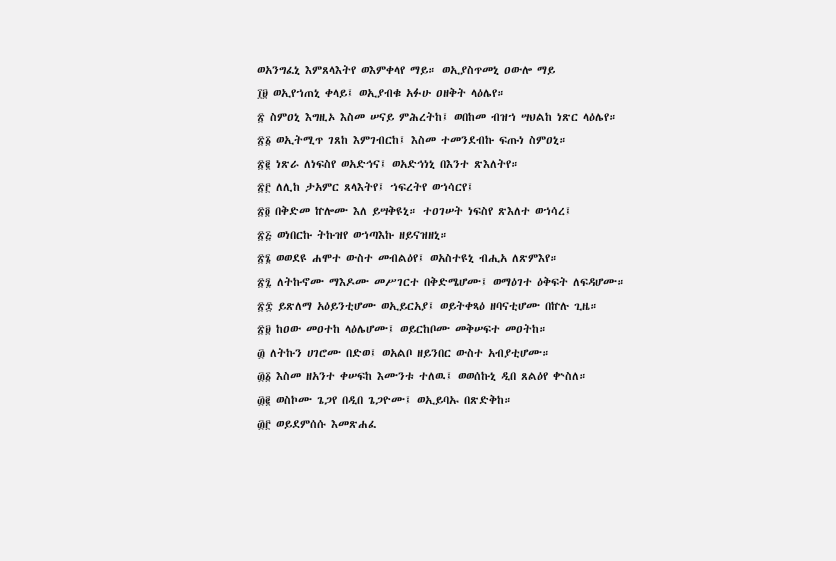ወአንግፈኒ እምጸላእትየ ወእምቀላየ ማይ። ወኢያስጥመኒ ዐውሎ ማይ
፲፱ ወኢየኀጠኒ ቀላይ፤ ወኢያብቁ አፉሁ ዐዘቅት ላዕሌየ።
፳ ስምዐኒ እግዚኦ እስመ ሠናይ ምሕረትከ፤ ወበከመ ብዝኀ ሣህልከ ነጽር ላዕሌየ።
፳፩ ወኢትሚጥ ገጸከ እምገብርከ፤ እስመ ተመንደብኩ ፍጡነ ስምዐኒ።
፳፪ ነጽራ ለነፍስየ ወአድኅና፤ ወአድኅነኒ በእንተ ጽእለትየ።
፳፫ ለሊከ ታአምር ጸላእትየ፤ ኀፍረትየ ወኀሳርየ፤
፳፬ በቅድመ ኵሎሙ እለ ይሣቅዩኒ። ተዐገሠት ነፍስየ ጽእለተ ወኀሳረ፤
፳፭ ወነበርኩ ትኩዝየ ወኀጣእኩ ዘይናዝዘኒ።
፳፮ ወወደዩ ሐሞተ ውስተ መብልዕየ፤ ወአስተዩኒ ብሒአ ለጽምእየ።
፳፯ ለትኩኖሙ ማእዶሙ መሥገርተ በቅድሜሆሙ፤ ወማዕገተ ዕቅፍት ለፍዳሆሙ።
፳፰ ይጽለማ አዕይንቲሆሙ ወኢይርአያ፤ ወይትቀጻዕ ዘባናቲሆሙ በኵሉ ጊዜ።
፳፱ ከዐው መዐተከ ላዕሌሆሙ፤ ወይርከቦሙ መቅሠፍተ መዐትከ።
፴ ለትኩን ሀገሮሙ በድወ፤ ወአልቦ ዘይንበር ውስተ አብያቲሆሙ።
፴፩ እስመ ዘአንተ ቀሠፍከ እሙንቱ ተለዉ፤ ወወሰኩኒ ዲበ ጸልዕየ ቍስለ።
፴፪ ወስኮሙ ጌጋየ በዲበ ጌጋዮሙ፤ ወኢይባኡ በጽድቅከ።
፴፫ ወይደምሰሱ እመጽሐፈ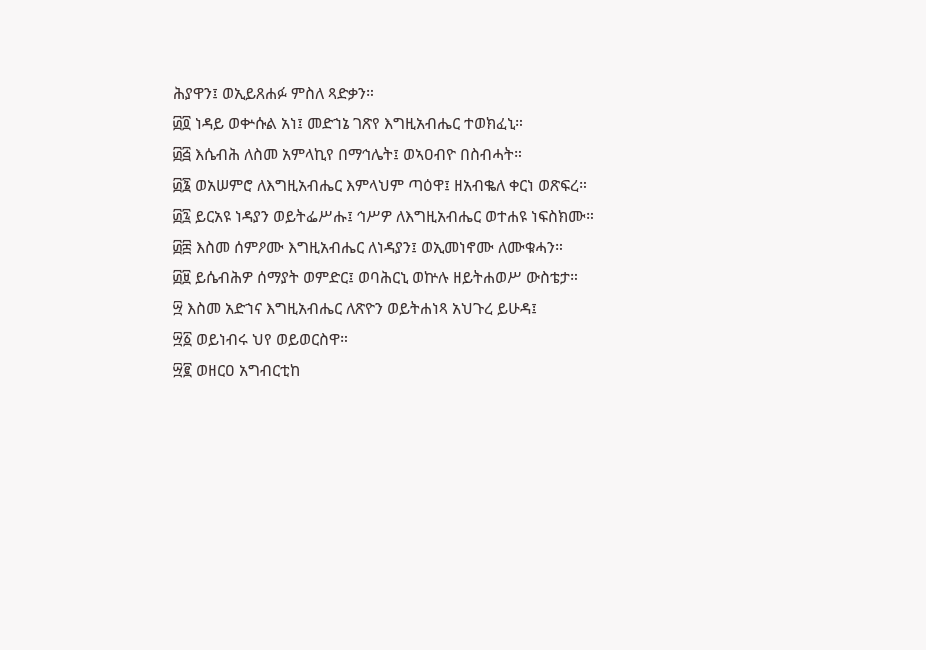ሕያዋን፤ ወኢይጸሐፉ ምስለ ጻድቃን።
፴፬ ነዳይ ወቍሱል አነ፤ መድኀኔ ገጽየ እግዚአብሔር ተወክፈኒ።
፴፭ እሴብሕ ለስመ አምላኪየ በማኅሌት፤ ወኣዐብዮ በስብሓት።
፴፮ ወአሠምሮ ለእግዚአብሔር እምላህም ጣዕዋ፤ ዘአብቈለ ቀርነ ወጽፍረ።
፴፯ ይርአዩ ነዳያን ወይትፌሥሑ፤ ኅሥዎ ለእግዚአብሔር ወተሐዩ ነፍስክሙ።
፴፰ እስመ ሰምዖሙ እግዚአብሔር ለነዳያን፤ ወኢመነኖሙ ለሙቁሓን።
፴፱ ይሴብሕዎ ሰማያት ወምድር፤ ወባሕርኒ ወኵሉ ዘይትሐወሥ ውስቴታ።
፵ እስመ አድኀና እግዚአብሔር ለጽዮን ወይትሐነጻ አህጉረ ይሁዳ፤
፵፩ ወይነብሩ ህየ ወይወርስዋ።
፵፪ ወዘርዐ አግብርቲከ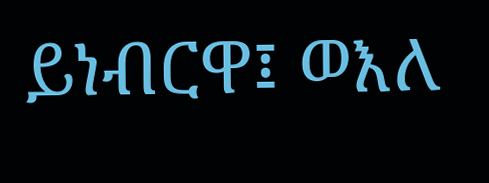ይነብርዋ፤ ወእለ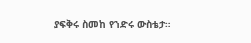ያፍቅሩ ስመከ የኀድሩ ውስቴታ።